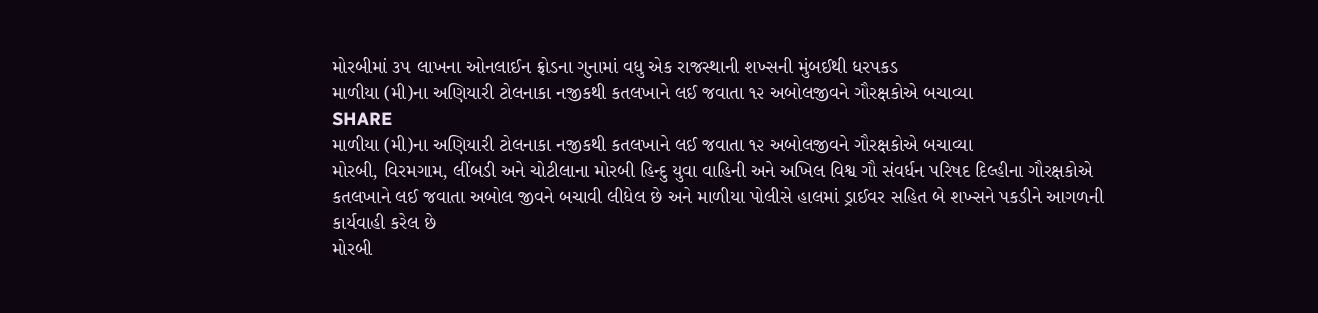મોરબીમાં ૩૫ લાખના ઓનલાઈન ફ્રોડના ગુનામાં વધુ એક રાજસ્થાની શખ્સની મુંબઈથી ધરપકડ
માળીયા (મી)ના અણિયારી ટોલનાકા નજીકથી કતલખાને લઈ જવાતા ૧૨ અબોલજીવને ગૌરક્ષકોએ બચાવ્યા
SHARE
માળીયા (મી)ના અણિયારી ટોલનાકા નજીકથી કતલખાને લઈ જવાતા ૧૨ અબોલજીવને ગૌરક્ષકોએ બચાવ્યા
મોરબી, વિરમગામ, લીંબડી અને ચોટીલાના મોરબી હિન્દુ યુવા વાહિની અને અખિલ વિશ્વ ગૌ સંવર્ધન પરિષદ દિલ્હીના ગૌરક્ષકોએ કતલખાને લઈ જવાતા અબોલ જીવને બચાવી લીધેલ છે અને માળીયા પોલીસે હાલમાં ડ્રાઈવર સહિત બે શખ્સને પકડીને આગળની કાર્યવાહી કરેલ છે
મોરબી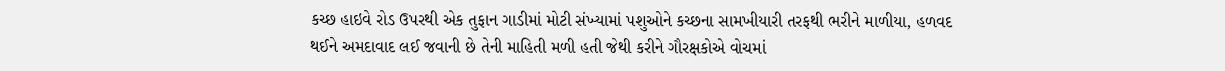કચ્છ હાઇવે રોડ ઉપરથી એક તુફાન ગાડીમાં મોટી સંખ્યામાં પશુઓને કચ્છના સામખીયારી તરફથી ભરીને માળીયા, હળવદ થઈને અમદાવાદ લઈ જવાની છે તેની માહિતી મળી હતી જેથી કરીને ગૌરક્ષકોએ વોચમાં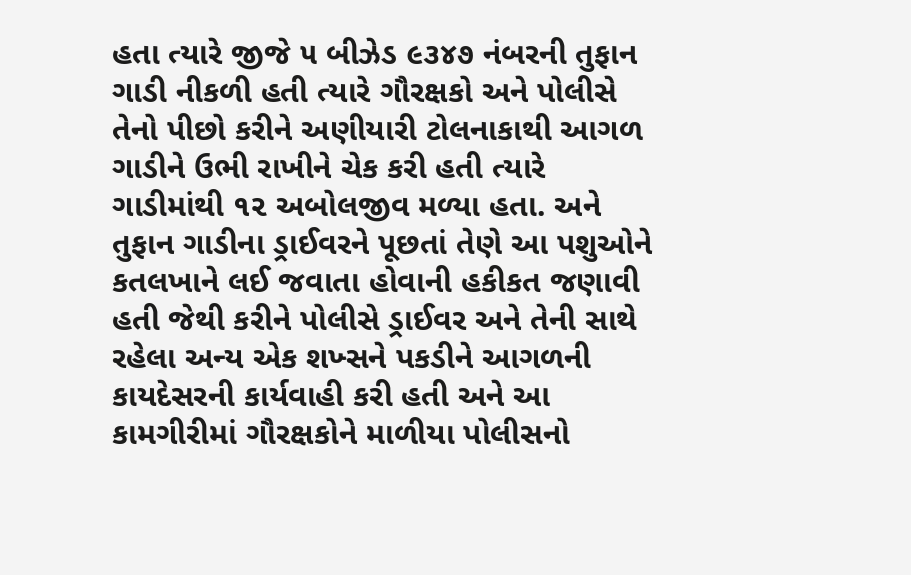હતા ત્યારે જીજે ૫ બીઝેડ ૯૩૪૭ નંબરની તુફાન ગાડી નીકળી હતી ત્યારે ગૌરક્ષકો અને પોલીસે તેનો પીછો કરીને અણીયારી ટોલનાકાથી આગળ ગાડીને ઉભી રાખીને ચેક કરી હતી ત્યારે ગાડીમાંથી ૧૨ અબોલજીવ મળ્યા હતા. અને તુફાન ગાડીના ડ્રાઈવરને પૂછતાં તેણે આ પશુઓને કતલખાને લઈ જવાતા હોવાની હકીકત જણાવી હતી જેથી કરીને પોલીસે ડ્રાઈવર અને તેની સાથે રહેલા અન્ય એક શખ્સને પકડીને આગળની કાયદેસરની કાર્યવાહી કરી હતી અને આ કામગીરીમાં ગૌરક્ષકોને માળીયા પોલીસનો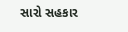સારો સહકાર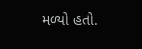મળ્યો હતો.